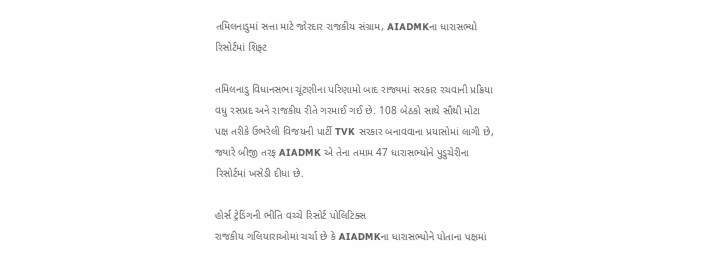તમિલનાડુમાં સત્તા માટે જોરદાર રાજકીય સંગ્રામ, AIADMKના ધારાસભ્યો રિસોર્ટમાં શિફ્ટ

તમિલનાડુ વિધાનસભા ચૂંટણીના પરિણામો બાદ રાજ્યમાં સરકાર રચવાની પ્રક્રિયા વધુ રસપ્રદ અને રાજકીય રીતે ગરમાઈ ગઈ છે. 108 બેઠકો સાથે સૌથી મોટા પક્ષ તરીકે ઉભરેલી વિજયની પાર્ટી TVK સરકાર બનાવવાના પ્રયાસોમાં લાગી છે, જ્યારે બીજી તરફ AIADMK એ તેના તમામ 47 ધારાસભ્યોને પુડુચેરીના રિસોર્ટમાં ખસેડી દીધા છે.

હોર્સ ટ્રેડિંગની ભીતિ વચ્ચે રિસોર્ટ પોલિટિક્સ
રાજકીય ગલિયારાઓમાં ચર્ચા છે કે AIADMKના ધારાસભ્યોને પોતાના પક્ષમાં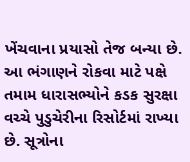ખેંચવાના પ્રયાસો તેજ બન્યા છે. આ ભંગાણને રોકવા માટે પક્ષે તમામ ધારાસભ્યોને કડક સુરક્ષા વચ્ચે પુડુચેરીના રિસોર્ટમાં રાખ્યા છે. સૂત્રોના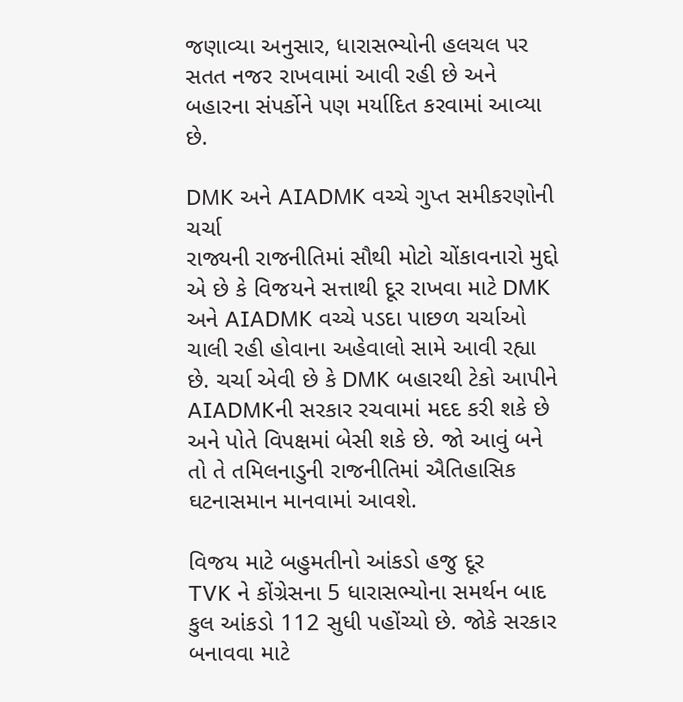જણાવ્યા અનુસાર, ધારાસભ્યોની હલચલ પર સતત નજર રાખવામાં આવી રહી છે અને બહારના સંપર્કોને પણ મર્યાદિત કરવામાં આવ્યા છે.

DMK અને AIADMK વચ્ચે ગુપ્ત સમીકરણોની ચર્ચા
રાજ્યની રાજનીતિમાં સૌથી મોટો ચોંકાવનારો મુદ્દો એ છે કે વિજયને સત્તાથી દૂર રાખવા માટે DMK અને AIADMK વચ્ચે પડદા પાછળ ચર્ચાઓ ચાલી રહી હોવાના અહેવાલો સામે આવી રહ્યા છે. ચર્ચા એવી છે કે DMK બહારથી ટેકો આપીને AIADMKની સરકાર રચવામાં મદદ કરી શકે છે અને પોતે વિપક્ષમાં બેસી શકે છે. જો આવું બને તો તે તમિલનાડુની રાજનીતિમાં ઐતિહાસિક ઘટનાસમાન માનવામાં આવશે.

વિજય માટે બહુમતીનો આંકડો હજુ દૂર
TVK ને કોંગ્રેસના 5 ધારાસભ્યોના સમર્થન બાદ કુલ આંકડો 112 સુધી પહોંચ્યો છે. જોકે સરકાર બનાવવા માટે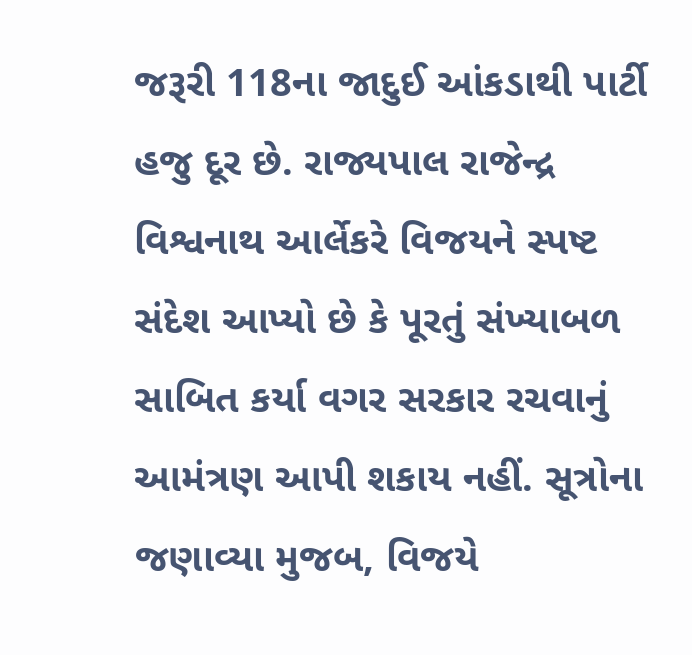જરૂરી 118ના જાદુઈ આંકડાથી પાર્ટી હજુ દૂર છે. રાજ્યપાલ રાજેન્દ્ર વિશ્વનાથ આર્લેકરે વિજયને સ્પષ્ટ સંદેશ આપ્યો છે કે પૂરતું સંખ્યાબળ સાબિત કર્યા વગર સરકાર રચવાનું આમંત્રણ આપી શકાય નહીં. સૂત્રોના જણાવ્યા મુજબ, વિજયે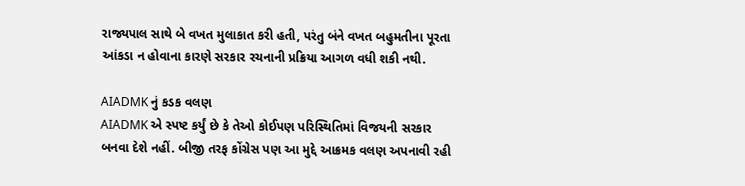રાજ્યપાલ સાથે બે વખત મુલાકાત કરી હતી, પરંતુ બંને વખત બહુમતીના પૂરતા આંકડા ન હોવાના કારણે સરકાર રચનાની પ્રક્રિયા આગળ વધી શકી નથી.

AIADMK નું કડક વલણ
AIADMK એ સ્પષ્ટ કર્યું છે કે તેઓ કોઈપણ પરિસ્થિતિમાં વિજયની સરકાર બનવા દેશે નહીં. બીજી તરફ કોંગ્રેસ પણ આ મુદ્દે આક્રમક વલણ અપનાવી રહી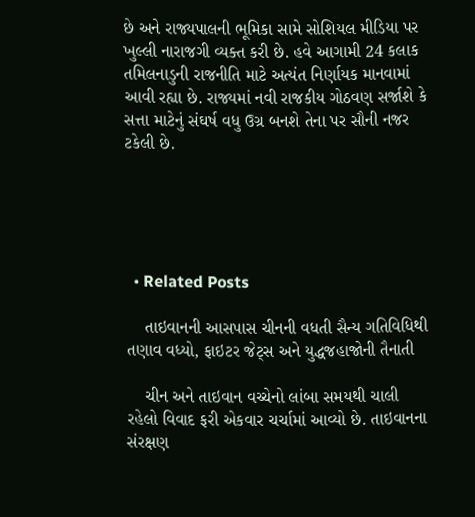છે અને રાજ્યપાલની ભૂમિકા સામે સોશિયલ મીડિયા પર ખુલ્લી નારાજગી વ્યક્ત કરી છે. હવે આગામી 24 કલાક તમિલનાડુની રાજનીતિ માટે અત્યંત નિર્ણાયક માનવામાં આવી રહ્યા છે. રાજ્યમાં નવી રાજકીય ગોઠવણ સર્જાશે કે સત્તા માટેનું સંઘર્ષ વધુ ઉગ્ર બનશે તેના પર સૌની નજર ટકેલી છે.





  • Related Posts

    તાઇવાનની આસપાસ ચીનની વધતી સૈન્ય ગતિવિધિથી તણાવ વધ્યો, ફાઇટર જેટ્સ અને યુદ્ધજહાજોની તૈનાતી

    ચીન અને તાઇવાન વચ્ચેનો લાંબા સમયથી ચાલી રહેલો વિવાદ ફરી એકવાર ચર્ચામાં આવ્યો છે. તાઇવાનના સંરક્ષણ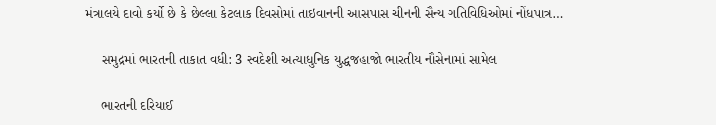મંત્રાલયે દાવો કર્યો છે કે છેલ્લા કેટલાક દિવસોમાં તાઇવાનની આસપાસ ચીનની સૈન્ય ગતિવિધિઓમાં નોંધપાત્ર…

    સમુદ્રમાં ભારતની તાકાત વધી: 3 સ્વદેશી અત્યાધુનિક યુદ્ધજહાજો ભારતીય નૌસેનામાં સામેલ

    ભારતની દરિયાઈ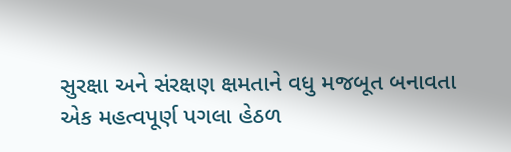સુરક્ષા અને સંરક્ષણ ક્ષમતાને વધુ મજબૂત બનાવતા એક મહત્વપૂર્ણ પગલા હેઠળ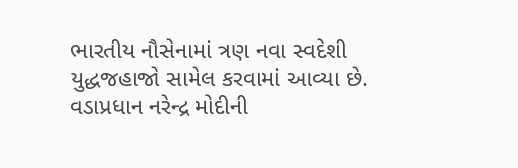ભારતીય નૌસેનામાં ત્રણ નવા સ્વદેશી યુદ્ધજહાજો સામેલ કરવામાં આવ્યા છે. વડાપ્રધાન નરેન્દ્ર મોદીની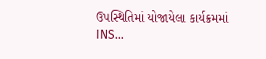ઉપસ્થિતિમાં યોજાયેલા કાર્યક્રમમાં INS…